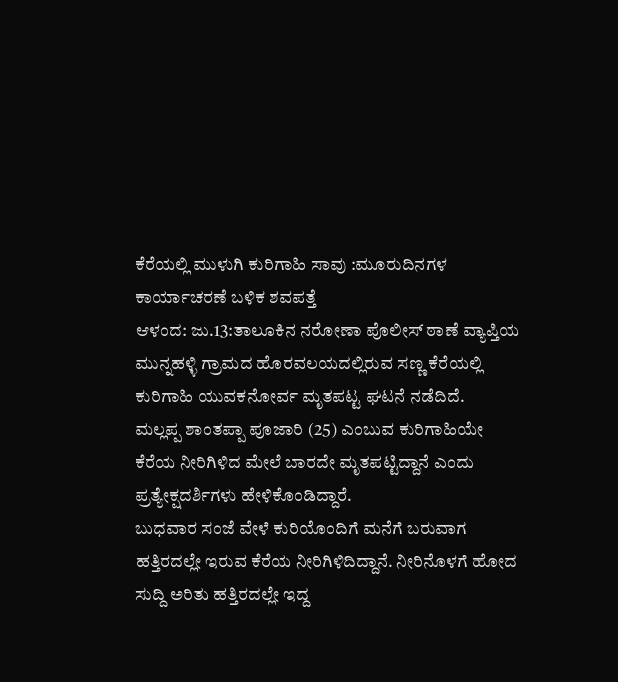ಕೆರೆಯಲ್ಲಿ ಮುಳುಗಿ ಕುರಿಗಾಹಿ ಸಾವು :ಮೂರುದಿನಗಳ ಕಾರ್ಯಾಚರಣೆ ಬಳಿಕ ಶವಪತ್ತೆ
ಆಳಂದ: ಜು.13:ತಾಲೂಕಿನ ನರೋಣಾ ಪೊಲೀಸ್ ಠಾಣೆ ವ್ಯಾಪ್ತಿಯ ಮುನ್ನಹಳ್ಳಿ ಗ್ರಾಮದ ಹೊರವಲಯದಲ್ಲಿರುವ ಸಣ್ಣ ಕೆರೆಯಲ್ಲಿ ಕುರಿಗಾಹಿ ಯುವಕನೋರ್ವ ಮೃತಪಟ್ಟ ಘಟನೆ ನಡೆದಿದೆ.
ಮಲ್ಲಪ್ಪ ಶಾಂತಪ್ಪಾ ಪೂಜಾರಿ (25) ಎಂಬುವ ಕುರಿಗಾಹಿಯೇ ಕೆರೆಯ ನೀರಿಗಿಳಿದ ಮೇಲೆ ಬಾರದೇ ಮೃತಪಟ್ಟಿದ್ದಾನೆ ಎಂದು ಪ್ರತ್ಯೇಕ್ಷದರ್ಶಿಗಳು ಹೇಳಿಕೊಂಡಿದ್ದಾರೆ.
ಬುಧವಾರ ಸಂಜೆ ವೇಳೆ ಕುರಿಯೊಂದಿಗೆ ಮನೆಗೆ ಬರುವಾಗ ಹತ್ತಿರದಲ್ಲೇ ಇರುವ ಕೆರೆಯ ನೀರಿಗಿಳಿದಿದ್ದಾನೆ. ನೀರಿನೊಳಗೆ ಹೋದ ಸುದ್ದಿ ಅರಿತು ಹತ್ತಿರದಲ್ಲೇ ಇದ್ದ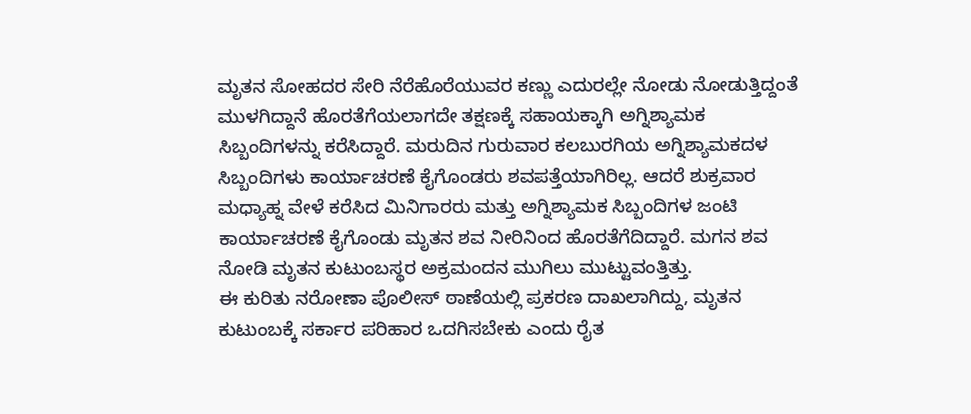ಮೃತನ ಸೋಹದರ ಸೇರಿ ನೆರೆಹೊರೆಯುವರ ಕಣ್ಣು ಎದುರಲ್ಲೇ ನೋಡು ನೋಡುತ್ತಿದ್ದಂತೆ ಮುಳಗಿದ್ದಾನೆ ಹೊರತೆಗೆಯಲಾಗದೇ ತಕ್ಷಣಕ್ಕೆ ಸಹಾಯಕ್ಕಾಗಿ ಅಗ್ನಿಶ್ಯಾಮಕ ಸಿಬ್ಬಂದಿಗಳನ್ನು ಕರೆಸಿದ್ದಾರೆ. ಮರುದಿನ ಗುರುವಾರ ಕಲಬುರಗಿಯ ಅಗ್ನಿಶ್ಯಾಮಕದಳ ಸಿಬ್ಬಂದಿಗಳು ಕಾರ್ಯಾಚರಣೆ ಕೈಗೊಂಡರು ಶವಪತ್ತೆಯಾಗಿರಿಲ್ಲ. ಆದರೆ ಶುಕ್ರವಾರ ಮಧ್ಯಾಹ್ನ ವೇಳೆ ಕರೆಸಿದ ಮಿನಿಗಾರರು ಮತ್ತು ಅಗ್ನಿಶ್ಯಾಮಕ ಸಿಬ್ಬಂದಿಗಳ ಜಂಟಿ ಕಾರ್ಯಾಚರಣೆ ಕೈಗೊಂಡು ಮೃತನ ಶವ ನೀರಿನಿಂದ ಹೊರತೆಗೆದಿದ್ದಾರೆ. ಮಗನ ಶವ ನೋಡಿ ಮೃತನ ಕುಟುಂಬಸ್ಥರ ಅಕ್ರಮಂದನ ಮುಗಿಲು ಮುಟ್ಟುವಂತ್ತಿತ್ತು.
ಈ ಕುರಿತು ನರೋಣಾ ಪೊಲೀಸ್ ಠಾಣೆಯಲ್ಲಿ ಪ್ರಕರಣ ದಾಖಲಾಗಿದ್ದು, ಮೃತನ ಕುಟುಂಬಕ್ಕೆ ಸರ್ಕಾರ ಪರಿಹಾರ ಒದಗಿಸಬೇಕು ಎಂದು ರೈತ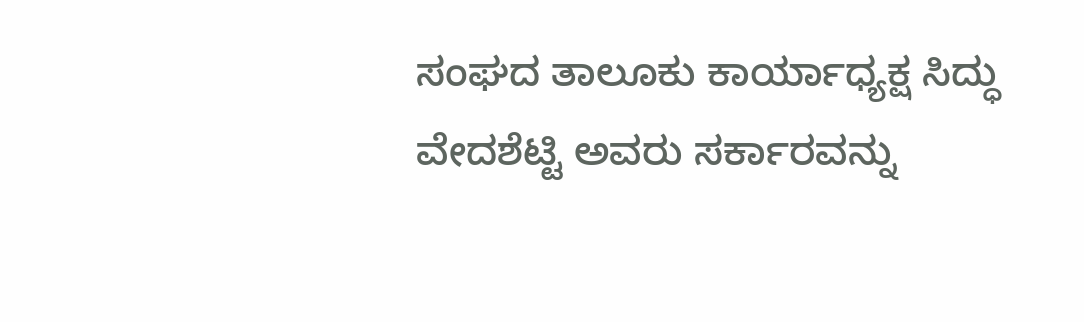ಸಂಘದ ತಾಲೂಕು ಕಾರ್ಯಾಧ್ಯಕ್ಷ ಸಿದ್ಧು ವೇದಶೆಟ್ಟಿ ಅವರು ಸರ್ಕಾರವನ್ನು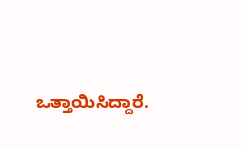ಒತ್ತಾಯಿಸಿದ್ದಾರೆ.